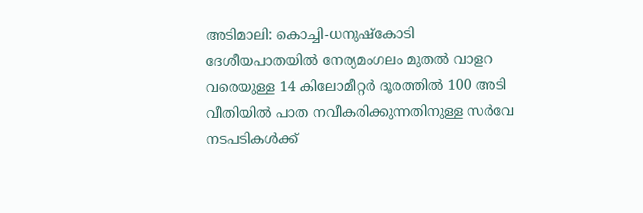അടിമാലി: കൊച്ചി-ധനുഷ്കോടി ദേശീയപാതയിൽ നേര്യമംഗലം മുതൽ വാളറ വരെയുള്ള 14 കിലോമീറ്റർ ദൂരത്തിൽ 100 അടി വീതിയിൽ പാത നവീകരിക്കുന്നതിനുള്ള സർവേ നടപടികൾക്ക്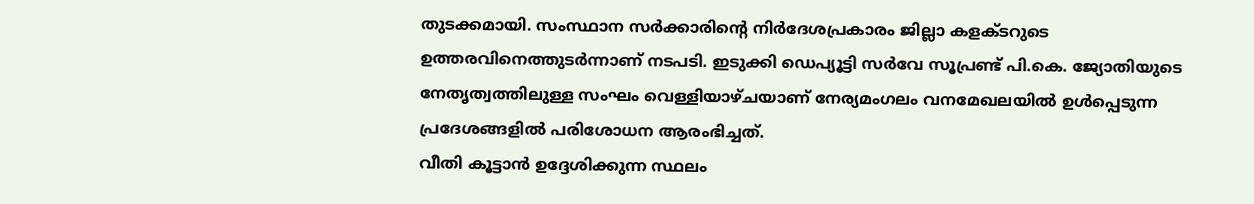തുടക്കമായി. സംസ്ഥാന സർക്കാരിന്റെ നിർദേശപ്രകാരം ജില്ലാ കളക്ടറുടെ ഉത്തരവിനെത്തുടർന്നാണ് നടപടി. ഇടുക്കി ഡെപ്യൂട്ടി സർവേ സൂപ്രണ്ട് പി.കെ. ജ്യോതിയുടെ നേതൃത്വത്തിലുള്ള സംഘം വെള്ളിയാഴ്ചയാണ് നേര്യമംഗലം വനമേഖലയിൽ ഉൾപ്പെടുന്ന പ്രദേശങ്ങളിൽ പരിശോധന ആരംഭിച്ചത്.
വീതി കൂട്ടാൻ ഉദ്ദേശിക്കുന്ന സ്ഥലം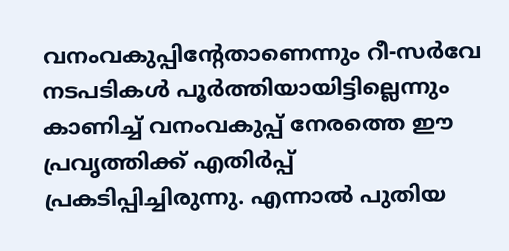വനംവകുപ്പിന്റേതാണെന്നും റീ-സർവേ നടപടികൾ പൂർത്തിയായിട്ടില്ലെന്നും കാണിച്ച് വനംവകുപ്പ് നേരത്തെ ഈ പ്രവൃത്തിക്ക് എതിർപ്പ് പ്രകടിപ്പിച്ചിരുന്നു. എന്നാൽ പുതിയ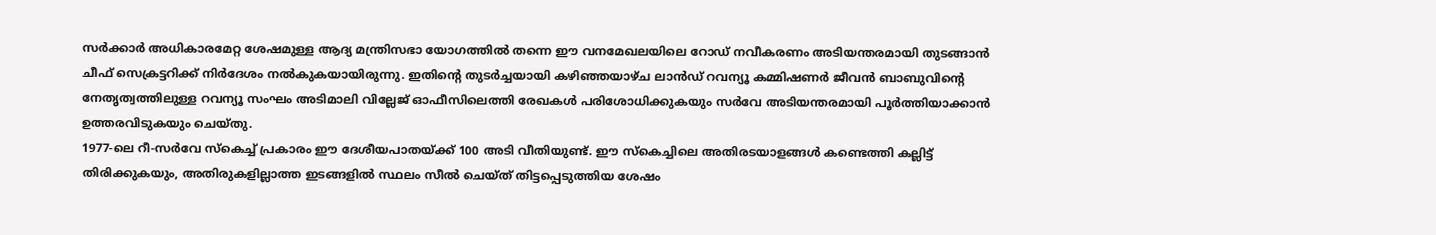സർക്കാർ അധികാരമേറ്റ ശേഷമുള്ള ആദ്യ മന്ത്രിസഭാ യോഗത്തിൽ തന്നെ ഈ വനമേഖലയിലെ റോഡ് നവീകരണം അടിയന്തരമായി തുടങ്ങാൻ ചീഫ് സെക്രട്ടറിക്ക് നിർദേശം നൽകുകയായിരുന്നു. ഇതിന്റെ തുടർച്ചയായി കഴിഞ്ഞയാഴ്ച ലാൻഡ് റവന്യൂ കമ്മിഷണർ ജീവൻ ബാബുവിന്റെ നേതൃത്വത്തിലുള്ള റവന്യൂ സംഘം അടിമാലി വില്ലേജ് ഓഫീസിലെത്തി രേഖകൾ പരിശോധിക്കുകയും സർവേ അടിയന്തരമായി പൂർത്തിയാക്കാൻ ഉത്തരവിടുകയും ചെയ്തു.
1977-ലെ റീ-സർവേ സ്കെച്ച് പ്രകാരം ഈ ദേശീയപാതയ്ക്ക് 100 അടി വീതിയുണ്ട്. ഈ സ്കെച്ചിലെ അതിരടയാളങ്ങൾ കണ്ടെത്തി കല്ലിട്ട് തിരിക്കുകയും, അതിരുകളില്ലാത്ത ഇടങ്ങളിൽ സ്ഥലം സീൽ ചെയ്ത് തിട്ടപ്പെടുത്തിയ ശേഷം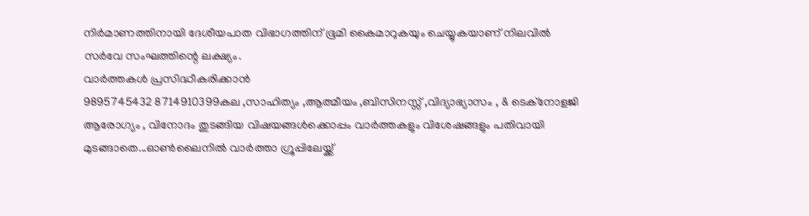നിർമാണത്തിനായി ദേശീയപാത വിഭാഗത്തിന് ഭൂമി കൈമാറുകയും ചെയ്യുകയാണ് നിലവിൽ സർവേ സംഘത്തിന്റെ ലക്ഷ്യം.
വാർത്തകൾ പ്രസിദ്ധീകരിക്കാൻ
9895745432 8714910399കല ,സാഹിത്യം ,ആത്മീയം ,ബിസിനസ്സ് ,വിദ്യാഭ്യാസം , & ടെക്നോളജി ആരോഗ്യം , വിനോദം തുടങ്ങിയ വിഷയങ്ങൾക്കൊപ്പം വാർത്തകളും വിശേഷങ്ങളും പതിവായി മുടങ്ങാതെ...ഓൺലൈനിൽ വാർത്താ ഗ്രൂപ്പിലേയ്ക്ക്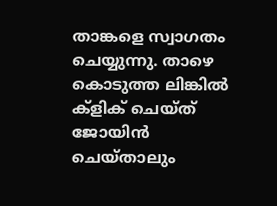താങ്കളെ സ്വാഗതം ചെയ്യുന്നു. താഴെ കൊടുത്ത ലിങ്കിൽ ക്ളിക് ചെയ്ത് ജോയിൻ ചെയ്താലും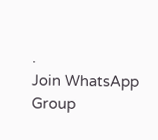.
Join WhatsApp Group